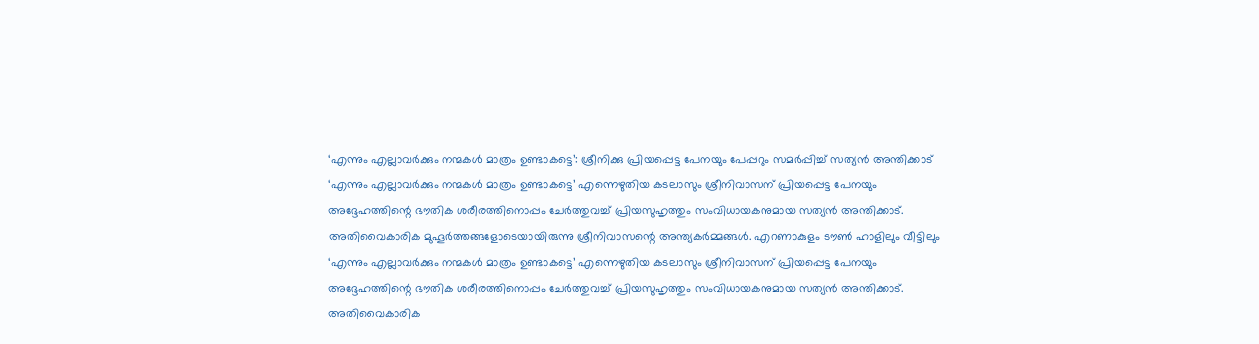‘എന്നും എല്ലാവർക്കും നന്മകൾ മാത്രം ഉണ്ടാകട്ടെ’: ശ്രീനിക്കു പ്രിയപ്പെട്ട പേനയും പേപ്പറും സമർപ്പിച്ച് സത്യൻ അന്തിക്കാട്
‘എന്നും എല്ലാവർക്കും നന്മകൾ മാത്രം ഉണ്ടാകട്ടെ’ എന്നെഴുതിയ കടലാസും ശ്രീനിവാസന് പ്രിയപ്പെട്ട പേനയും അദ്ദേഹത്തിന്റെ ഭൗതിക ശരീരത്തിനൊപ്പം ചേർത്തുവച്ച് പ്രിയസുഹൃത്തും സംവിധായകനുമായ സത്യൻ അന്തിക്കാട്. അതിവൈകാരിക മുഹൂർത്തങ്ങളോടെയായിരുന്നു ശ്രീനിവാസന്റെ അന്ത്യകർമ്മങ്ങൾ. എറണാകുളം ടൗൺ ഹാളിലും വീട്ടിലും
‘എന്നും എല്ലാവർക്കും നന്മകൾ മാത്രം ഉണ്ടാകട്ടെ’ എന്നെഴുതിയ കടലാസും ശ്രീനിവാസന് പ്രിയപ്പെട്ട പേനയും അദ്ദേഹത്തിന്റെ ഭൗതിക ശരീരത്തിനൊപ്പം ചേർത്തുവച്ച് പ്രിയസുഹൃത്തും സംവിധായകനുമായ സത്യൻ അന്തിക്കാട്. അതിവൈകാരിക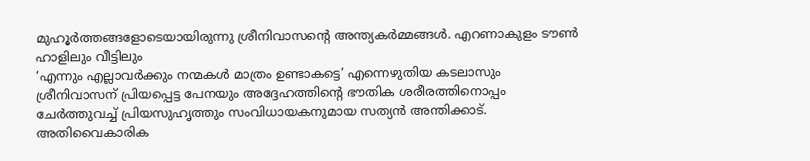മുഹൂർത്തങ്ങളോടെയായിരുന്നു ശ്രീനിവാസന്റെ അന്ത്യകർമ്മങ്ങൾ. എറണാകുളം ടൗൺ ഹാളിലും വീട്ടിലും
‘എന്നും എല്ലാവർക്കും നന്മകൾ മാത്രം ഉണ്ടാകട്ടെ’ എന്നെഴുതിയ കടലാസും ശ്രീനിവാസന് പ്രിയപ്പെട്ട പേനയും അദ്ദേഹത്തിന്റെ ഭൗതിക ശരീരത്തിനൊപ്പം ചേർത്തുവച്ച് പ്രിയസുഹൃത്തും സംവിധായകനുമായ സത്യൻ അന്തിക്കാട്. അതിവൈകാരിക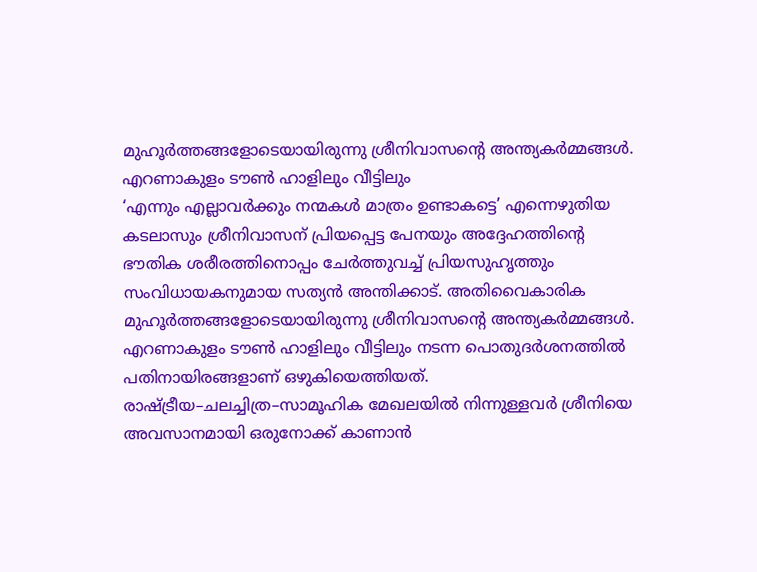മുഹൂർത്തങ്ങളോടെയായിരുന്നു ശ്രീനിവാസന്റെ അന്ത്യകർമ്മങ്ങൾ. എറണാകുളം ടൗൺ ഹാളിലും വീട്ടിലും
‘എന്നും എല്ലാവർക്കും നന്മകൾ മാത്രം ഉണ്ടാകട്ടെ’ എന്നെഴുതിയ കടലാസും ശ്രീനിവാസന് പ്രിയപ്പെട്ട പേനയും അദ്ദേഹത്തിന്റെ ഭൗതിക ശരീരത്തിനൊപ്പം ചേർത്തുവച്ച് പ്രിയസുഹൃത്തും സംവിധായകനുമായ സത്യൻ അന്തിക്കാട്. അതിവൈകാരിക മുഹൂർത്തങ്ങളോടെയായിരുന്നു ശ്രീനിവാസന്റെ അന്ത്യകർമ്മങ്ങൾ.
എറണാകുളം ടൗൺ ഹാളിലും വീട്ടിലും നടന്ന പൊതുദർശനത്തിൽ പതിനായിരങ്ങളാണ് ഒഴുകിയെത്തിയത്. രാഷ്ട്രീയ–ചലച്ചിത്ര–സാമൂഹിക മേഖലയിൽ നിന്നുള്ളവർ ശ്രീനിയെ അവസാനമായി ഒരുനോക്ക് കാണാൻ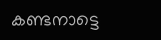കണ്ടനാട്ടെ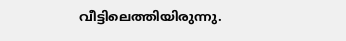വീട്ടിലെത്തിയിരുന്നു.